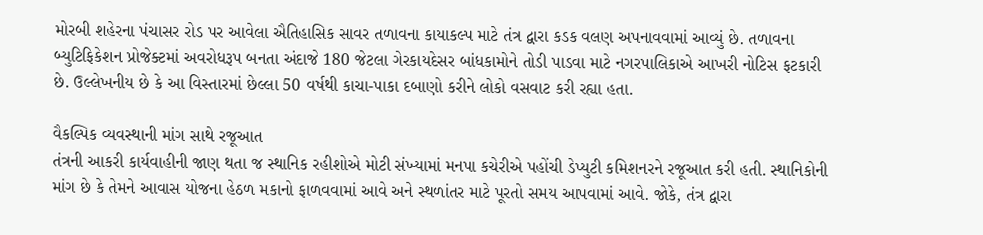મોરબી શહેરના પંચાસર રોડ પર આવેલા ઐતિહાસિક સાવર તળાવના કાયાકલ્પ માટે તંત્ર દ્વારા કડક વલણ અપનાવવામાં આવ્યું છે. તળાવના બ્યુટિફિકેશન પ્રોજેક્ટમાં અવરોધરૂપ બનતા અંદાજે 180 જેટલા ગેરકાયદેસર બાંધકામોને તોડી પાડવા માટે નગરપાલિકાએ આખરી નોટિસ ફટકારી છે. ઉલ્લેખનીય છે કે આ વિસ્તારમાં છેલ્લા 50 વર્ષથી કાચા-પાકા દબાણો કરીને લોકો વસવાટ કરી રહ્યા હતા.

વૈકલ્પિક વ્યવસ્થાની માંગ સાથે રજૂઆત
તંત્રની આકરી કાર્યવાહીની જાણ થતા જ સ્થાનિક રહીશોએ મોટી સંખ્યામાં મનપા કચેરીએ પહોંચી ડેપ્યુટી કમિશનરને રજૂઆત કરી હતી. સ્થાનિકોની માંગ છે કે તેમને આવાસ યોજના હેઠળ મકાનો ફાળવવામાં આવે અને સ્થળાંતર માટે પૂરતો સમય આપવામાં આવે. જોકે, તંત્ર દ્વારા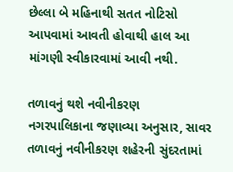છેલ્લા બે મહિનાથી સતત નોટિસો આપવામાં આવતી હોવાથી હાલ આ માંગણી સ્વીકારવામાં આવી નથી.

તળાવનું થશે નવીનીકરણ
નગરપાલિકાના જણાવ્યા અનુસાર, સાવર તળાવનું નવીનીકરણ શહેરની સુંદરતામાં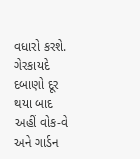વધારો કરશે. ગેરકાયદે દબાણો દૂર થયા બાદ અહીં વોક-વે અને ગાર્ડન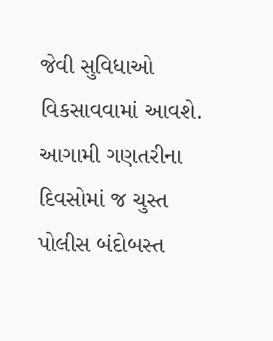જેવી સુવિધાઓ વિકસાવવામાં આવશે. આગામી ગણતરીના દિવસોમાં જ ચુસ્ત પોલીસ બંદોબસ્ત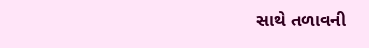સાથે તળાવની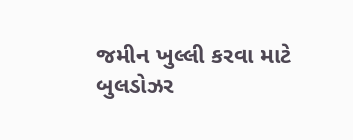જમીન ખુલ્લી કરવા માટે બુલડોઝર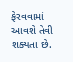ફેરવવામાં આવશે તેવી શક્યતા છે.